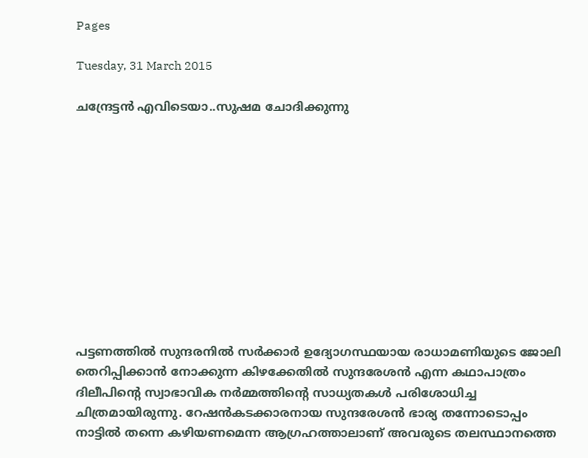Pages

Tuesday, 31 March 2015

ചന്ദ്രേട്ടന്‍ എവിടെയാ..സുഷമ ചോദിക്കുന്നു











പട്ടണത്തില്‍ സുന്ദരനില്‍ സര്‍ക്കാര്‍ ഉദ്യോഗസ്ഥയായ രാധാമണിയുടെ ജോലി തെറിപ്പിക്കാന്‍ നോക്കുന്ന കിഴക്കേതില്‍ സുന്ദരേശന്‍ എന്ന കഥാപാത്രം ദിലീപിന്റെ സ്വാഭാവിക നര്‍മ്മത്തിന്റെ സാധ്യതകള്‍ പരിശോധിച്ച ചിത്രമായിരുന്നു. റേഷന്‍കടക്കാരനായ സുന്ദരേശന്‍ ഭാര്യ തന്നോടൊപ്പം നാട്ടില്‍ തന്നെ കഴിയണമെന്ന ആഗ്രഹത്താലാണ് അവരുടെ തലസ്ഥാനത്തെ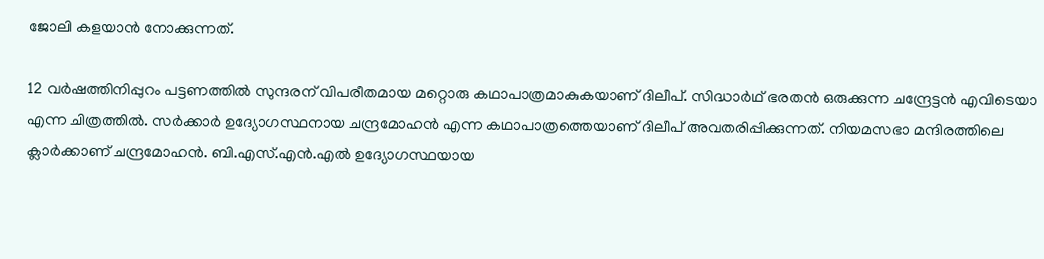ജോലി കളയാന്‍ നോക്കുന്നത്.

12 വര്‍ഷത്തിനിപ്പുറം പട്ടണത്തില്‍ സുന്ദരന് വിപരീതമായ മറ്റൊരു കഥാപാത്രമാകുകയാണ് ദിലീപ്. സിദ്ധാര്‍ഥ് ഭരതന്‍ ഒരുക്കുന്ന ചന്ദ്രേട്ടന്‍ എവിടെയാ എന്ന ചിത്രത്തില്‍. സര്‍ക്കാര്‍ ഉദ്യോഗസ്ഥനായ ചന്ദ്രമോഹന്‍ എന്ന കഥാപാത്രത്തെയാണ് ദിലീപ് അവതരിപ്പിക്കുന്നത്. നിയമസഭാ മന്ദിരത്തിലെ ക്ലാര്‍ക്കാണ് ചന്ദ്രമോഹന്‍. ബി.എസ്.എന്‍.എല്‍ ഉദ്യോഗസ്ഥയായ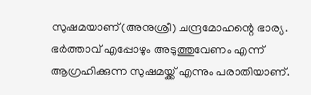സുഷമയാണ്(അനുശ്രീ) ചന്ദ്രമോഹന്റെ ഭാര്യ. ഭര്‍ത്താവ് എപ്പോഴും അടുത്തുവേണം എന്ന് ആഗ്രഹിക്കുന്ന സുഷമയ്ക്ക് എന്നും പരാതിയാണ്.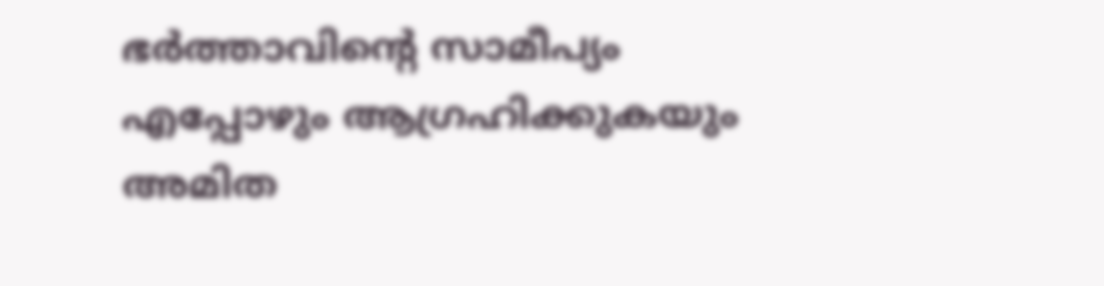ഭര്‍ത്താവിന്റെ സാമീപ്യം എപ്പോഴും ആഗ്രഹിക്കുകയും അമിത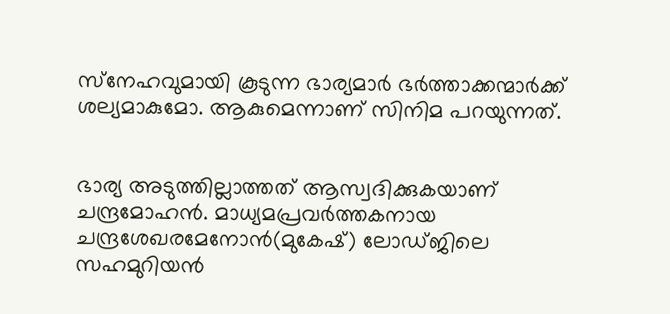സ്‌നേഹവുമായി കൂടുന്ന ഭാര്യമാര്‍ ഭര്‍ത്താക്കന്മാര്‍ക്ക് ശല്യമാകുമോ. ആകുമെന്നാണ് സിനിമ പറയുന്നത്.


ഭാര്യ അടുത്തില്ലാത്തത് ആസ്വദിക്കുകയാണ് ചന്ദ്രമോഹന്‍. മാധ്യമപ്രവര്‍ത്തകനായ ചന്ദ്രശേഖരമേനോന്‍(മുകേഷ്) ലോഡ്ജിലെ സഹമുറിയന്‍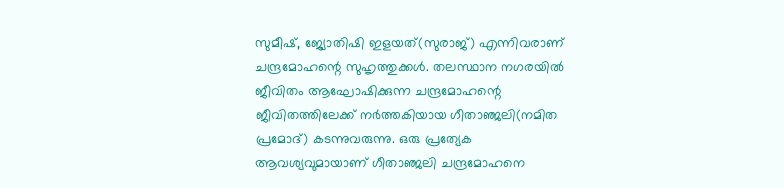സുമീഷ്, ജ്യോതിഷി ഇളയത്(സുരാജ്) എന്നിവരാണ് ചന്ദ്രമോഹന്റെ സുഹൃത്തുക്കള്‍. തലസ്ഥാന നഗരയില്‍ ജീവിതം ആഘോഷിക്കുന്ന ചന്ദ്രമോഹന്റെ ജീവിതത്തിലേക്ക് നര്‍ത്തകിയായ ഗീതാഞ്ജലി(നമിത പ്രമോദ്) കടന്നുവരുന്നു. ഒരു പ്രത്യേക ആവശ്യവുമായാണ് ഗീതാഞ്ജലി ചന്ദ്രമോഹനെ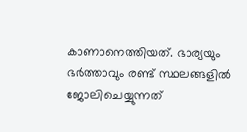കാണാനെത്തിയത്. ഭാര്യയും ഭര്‍ത്താവും രണ്ട് സ്ഥലങ്ങളില്‍ ജോലിചെയ്യുന്നത്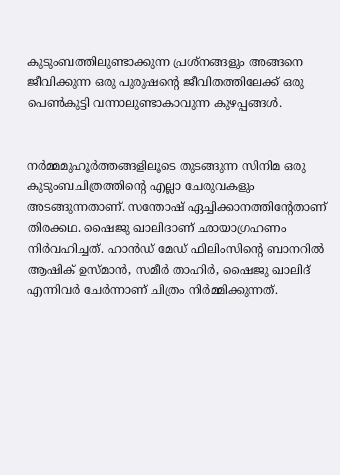കുടുംബത്തിലുണ്ടാക്കുന്ന പ്രശ്‌നങ്ങളും അങ്ങനെ ജീവിക്കുന്ന ഒരു പുരുഷന്റെ ജീവിതത്തിലേക്ക് ഒരു പെണ്‍കുട്ടി വന്നാലുണ്ടാകാവുന്ന കുഴപ്പങ്ങള്‍.


നര്‍മ്മമുഹൂര്‍ത്തങ്ങളിലൂടെ തുടങ്ങുന്ന സിനിമ ഒരു കുടുംബചിത്രത്തിന്റെ എല്ലാ ചേരുവകളും അടങ്ങുന്നതാണ്. സന്തോഷ് ഏച്ചിക്കാനത്തിന്റേതാണ് തിരക്കഥ. ഷൈജു ഖാലിദാണ് ഛായാഗ്രഹണം നിര്‍വഹിച്ചത്. ഹാന്‍ഡ് മേഡ് ഫിലിംസിന്റെ ബാനറില്‍ ആഷിക് ഉസ്മാന്‍, സമീര്‍ താഹിര്‍, ഷൈജു ഖാലിദ് എന്നിവര്‍ ചേര്‍ന്നാണ് ചിത്രം നിര്‍മ്മിക്കുന്നത്.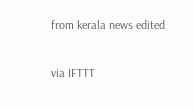from kerala news edited

via IFTTT